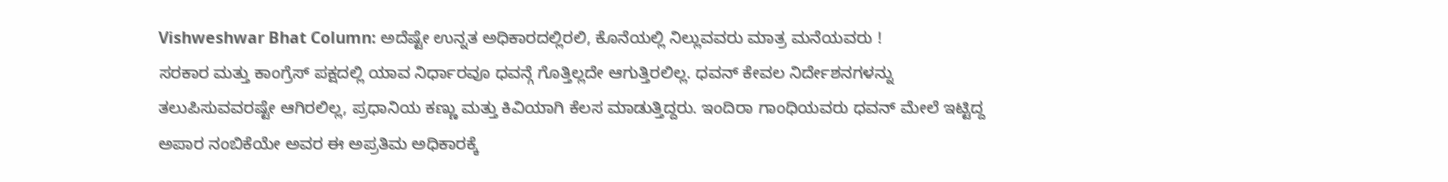Vishweshwar Bhat Column: ಅದೆಷ್ಟೇ ಉನ್ನತ ಅಧಿಕಾರದಲ್ಲಿರಲಿ, ಕೊನೆಯಲ್ಲಿ ನಿಲ್ಲುವವರು ಮಾತ್ರ ಮನೆಯವರು !
ಸರಕಾರ ಮತ್ತು ಕಾಂಗ್ರೆಸ್ ಪಕ್ಷದಲ್ಲಿ ಯಾವ ನಿರ್ಧಾರವೂ ಧವನ್ಗೆ ಗೊತ್ತಿಲ್ಲದೇ ಆಗುತ್ತಿರಲಿಲ್ಲ. ಧವನ್ ಕೇವಲ ನಿರ್ದೇಶನಗಳನ್ನು ತಲುಪಿಸುವವರಷ್ಟೇ ಆಗಿರಲಿಲ್ಲ, ಪ್ರಧಾನಿಯ ಕಣ್ಣು ಮತ್ತು ಕಿವಿಯಾಗಿ ಕೆಲಸ ಮಾಡುತ್ತಿದ್ದರು. ಇಂದಿರಾ ಗಾಂಧಿಯವರು ಧವನ್ ಮೇಲೆ ಇಟ್ಟಿದ್ದ ಅಪಾರ ನಂಬಿಕೆಯೇ ಅವರ ಈ ಅಪ್ರತಿಮ ಅಧಿಕಾರಕ್ಕೆ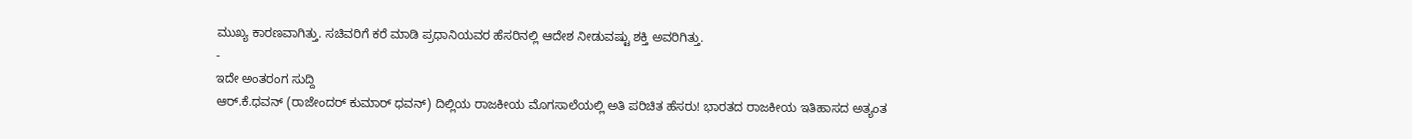ಮುಖ್ಯ ಕಾರಣವಾಗಿತ್ತು. ಸಚಿವರಿಗೆ ಕರೆ ಮಾಡಿ ಪ್ರಧಾನಿಯವರ ಹೆಸರಿನಲ್ಲಿ ಆದೇಶ ನೀಡುವಷ್ಟು ಶಕ್ತಿ ಅವರಿಗಿತ್ತು.
-
ಇದೇ ಅಂತರಂಗ ಸುದ್ದಿ
ಆರ್.ಕೆ.ಧವನ್ (ರಾಜೇಂದರ್ ಕುಮಾರ್ ಧವನ್) ದಿಲ್ಲಿಯ ರಾಜಕೀಯ ಮೊಗಸಾಲೆಯಲ್ಲಿ ಅತಿ ಪರಿಚಿತ ಹೆಸರು! ಭಾರತದ ರಾಜಕೀಯ ಇತಿಹಾಸದ ಅತ್ಯಂತ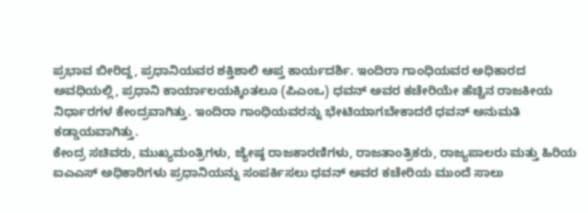ಪ್ರಭಾವ ಬೀರಿದ್ದ, ಪ್ರಧಾನಿಯವರ ಶಕ್ತಿಶಾಲಿ ಆಪ್ತ ಕಾರ್ಯದರ್ಶಿ. ಇಂದಿರಾ ಗಾಂಧಿಯವರ ಅಧಿಕಾರದ ಅವಧಿಯಲ್ಲಿ, ಪ್ರಧಾನಿ ಕಾರ್ಯಾಲಯಕ್ಕಿಂತಲೂ (ಪಿಎಂಒ) ಧವನ್ ಅವರ ಕಚೇರಿಯೇ ಹೆಚ್ಚಿನ ರಾಜಕೀಯ ನಿರ್ಧಾರಗಳ ಕೇಂದ್ರವಾಗಿತ್ತು. ಇಂದಿರಾ ಗಾಂಧಿಯವರನ್ನು ಭೇಟಿಯಾಗಬೇಕಾದರೆ ಧವನ್ ಅನುಮತಿ ಕಡ್ಡಾಯವಾಗಿತ್ತು.
ಕೇಂದ್ರ ಸಚಿವರು, ಮುಖ್ಯಮಂತ್ರಿಗಳು, ಜ್ಯೇಷ್ಠ ರಾಜಕಾರಣಿಗಳು, ರಾಜತಾಂತ್ರಿಕರು, ರಾಜ್ಯಪಾಲರು ಮತ್ತು ಹಿರಿಯ ಐಎಎಸ್ ಅಧಿಕಾರಿಗಳು ಪ್ರಧಾನಿಯನ್ನು ಸಂಪರ್ಕಿಸಲು ಧವನ್ ಅವರ ಕಚೇರಿಯ ಮುಂದೆ ಸಾಲು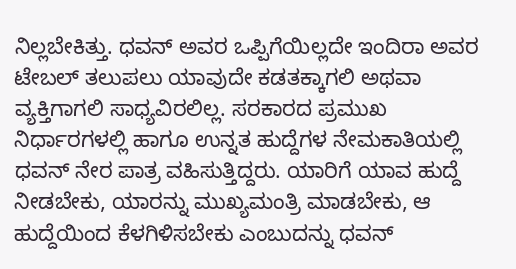ನಿಲ್ಲಬೇಕಿತ್ತು. ಧವನ್ ಅವರ ಒಪ್ಪಿಗೆಯಿಲ್ಲದೇ ಇಂದಿರಾ ಅವರ ಟೇಬಲ್ ತಲುಪಲು ಯಾವುದೇ ಕಡತಕ್ಕಾಗಲಿ ಅಥವಾ ವ್ಯಕ್ತಿಗಾಗಲಿ ಸಾಧ್ಯವಿರಲಿಲ್ಲ. ಸರಕಾರದ ಪ್ರಮುಖ ನಿರ್ಧಾರಗಳಲ್ಲಿ ಹಾಗೂ ಉನ್ನತ ಹುದ್ದೆಗಳ ನೇಮಕಾತಿಯಲ್ಲಿ ಧವನ್ ನೇರ ಪಾತ್ರ ವಹಿಸುತ್ತಿದ್ದರು. ಯಾರಿಗೆ ಯಾವ ಹುದ್ದೆ ನೀಡಬೇಕು, ಯಾರನ್ನು ಮುಖ್ಯಮಂತ್ರಿ ಮಾಡಬೇಕು, ಆ ಹುದ್ದೆಯಿಂದ ಕೆಳಗಿಳಿಸಬೇಕು ಎಂಬುದನ್ನು ಧವನ್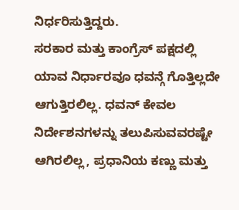ನಿರ್ಧರಿಸುತ್ತಿದ್ದರು.
ಸರಕಾರ ಮತ್ತು ಕಾಂಗ್ರೆಸ್ ಪಕ್ಷದಲ್ಲಿ ಯಾವ ನಿರ್ಧಾರವೂ ಧವನ್ಗೆ ಗೊತ್ತಿಲ್ಲದೇ ಆಗುತ್ತಿರಲಿಲ್ಲ. ಧವನ್ ಕೇವಲ ನಿರ್ದೇಶನಗಳನ್ನು ತಲುಪಿಸುವವರಷ್ಟೇ ಆಗಿರಲಿಲ್ಲ, ಪ್ರಧಾನಿಯ ಕಣ್ಣು ಮತ್ತು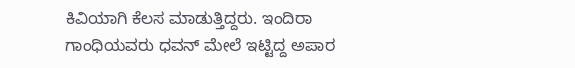ಕಿವಿಯಾಗಿ ಕೆಲಸ ಮಾಡುತ್ತಿದ್ದರು. ಇಂದಿರಾ ಗಾಂಧಿಯವರು ಧವನ್ ಮೇಲೆ ಇಟ್ಟಿದ್ದ ಅಪಾರ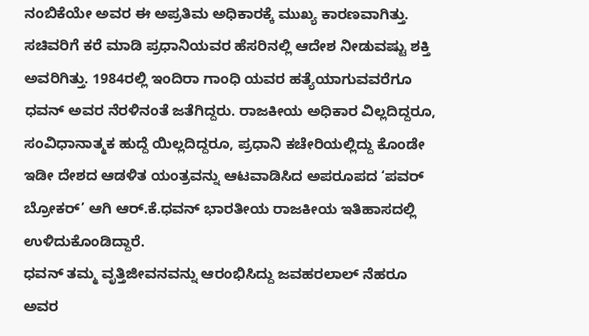ನಂಬಿಕೆಯೇ ಅವರ ಈ ಅಪ್ರತಿಮ ಅಧಿಕಾರಕ್ಕೆ ಮುಖ್ಯ ಕಾರಣವಾಗಿತ್ತು. ಸಚಿವರಿಗೆ ಕರೆ ಮಾಡಿ ಪ್ರಧಾನಿಯವರ ಹೆಸರಿನಲ್ಲಿ ಆದೇಶ ನೀಡುವಷ್ಟು ಶಕ್ತಿ ಅವರಿಗಿತ್ತು. 1984ರಲ್ಲಿ ಇಂದಿರಾ ಗಾಂಧಿ ಯವರ ಹತ್ಯೆಯಾಗುವವರೆಗೂ ಧವನ್ ಅವರ ನೆರಳಿನಂತೆ ಜತೆಗಿದ್ದರು. ರಾಜಕೀಯ ಅಧಿಕಾರ ವಿಲ್ಲದಿದ್ದರೂ, ಸಂವಿಧಾನಾತ್ಮಕ ಹುದ್ದೆ ಯಿಲ್ಲದಿದ್ದರೂ, ಪ್ರಧಾನಿ ಕಚೇರಿಯಲ್ಲಿದ್ದು ಕೊಂಡೇ ಇಡೀ ದೇಶದ ಆಡಳಿತ ಯಂತ್ರವನ್ನು ಆಟವಾಡಿಸಿದ ಅಪರೂಪದ ‘ಪವರ್ ಬ್ರೋಕರ್’ ಆಗಿ ಆರ್.ಕೆ.ಧವನ್ ಭಾರತೀಯ ರಾಜಕೀಯ ಇತಿಹಾಸದಲ್ಲಿ ಉಳಿದುಕೊಂಡಿದ್ದಾರೆ.
ಧವನ್ ತಮ್ಮ ವೃತ್ತಿಜೀವನವನ್ನು ಆರಂಭಿಸಿದ್ದು ಜವಹರಲಾಲ್ ನೆಹರೂ ಅವರ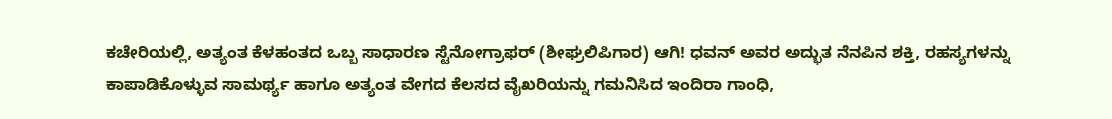ಕಚೇರಿಯಲ್ಲಿ, ಅತ್ಯಂತ ಕೆಳಹಂತದ ಒಬ್ಬ ಸಾಧಾರಣ ಸ್ಟೆನೋಗ್ರಾಫರ್ (ಶೀಘ್ರಲಿಪಿಗಾರ) ಆಗಿ! ಧವನ್ ಅವರ ಅದ್ಭುತ ನೆನಪಿನ ಶಕ್ತಿ, ರಹಸ್ಯಗಳನ್ನು ಕಾಪಾಡಿಕೊಳ್ಳುವ ಸಾಮರ್ಥ್ಯ ಹಾಗೂ ಅತ್ಯಂತ ವೇಗದ ಕೆಲಸದ ವೈಖರಿಯನ್ನು ಗಮನಿಸಿದ ಇಂದಿರಾ ಗಾಂಧಿ,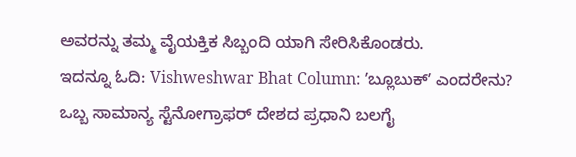ಅವರನ್ನು ತಮ್ಮ ವೈಯಕ್ತಿಕ ಸಿಬ್ಬಂದಿ ಯಾಗಿ ಸೇರಿಸಿಕೊಂಡರು.
ಇದನ್ನೂ ಓದಿ: Vishweshwar Bhat Column: ʼಬ್ಲೂಬುಕ್ʼ ಎಂದರೇನು?
ಒಬ್ಬ ಸಾಮಾನ್ಯ ಸ್ಟೆನೋಗ್ರಾಫರ್ ದೇಶದ ಪ್ರಧಾನಿ ಬಲಗೈ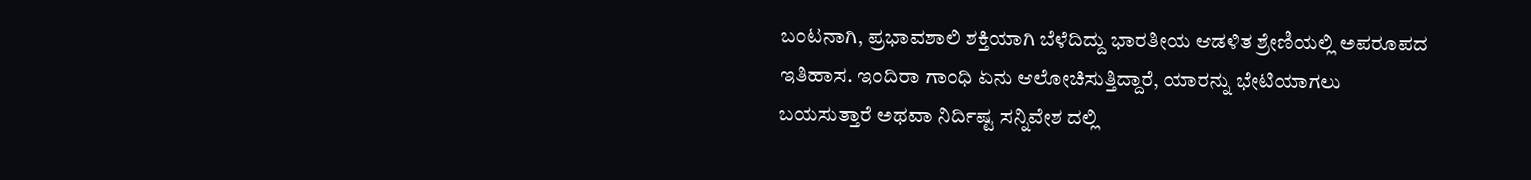ಬಂಟನಾಗಿ, ಪ್ರಭಾವಶಾಲಿ ಶಕ್ತಿಯಾಗಿ ಬೆಳೆದಿದ್ದು ಭಾರತೀಯ ಆಡಳಿತ ಶ್ರೇಣಿಯಲ್ಲಿ ಅಪರೂಪದ ಇತಿಹಾಸ. ಇಂದಿರಾ ಗಾಂಧಿ ಏನು ಆಲೋಚಿಸುತ್ತಿದ್ದಾರೆ, ಯಾರನ್ನು ಭೇಟಿಯಾಗಲು ಬಯಸುತ್ತಾರೆ ಅಥವಾ ನಿರ್ದಿಷ್ಟ ಸನ್ನಿವೇಶ ದಲ್ಲಿ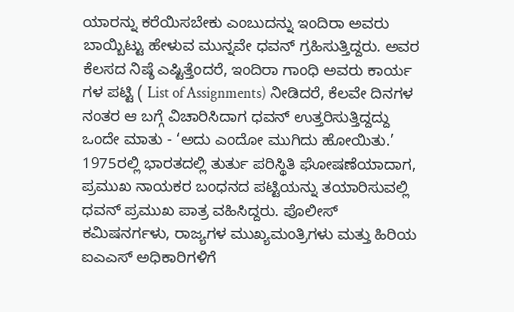ಯಾರನ್ನು ಕರೆಯಿಸಬೇಕು ಎಂಬುದನ್ನು ಇಂದಿರಾ ಅವರು ಬಾಯ್ಬಿಟ್ಟು ಹೇಳುವ ಮುನ್ನವೇ ಧವನ್ ಗ್ರಹಿಸುತ್ತಿದ್ದರು. ಅವರ ಕೆಲಸದ ನಿಷ್ಠೆ ಎಷ್ಟಿತ್ತೆಂದರೆ, ಇಂದಿರಾ ಗಾಂಧಿ ಅವರು ಕಾರ್ಯ ಗಳ ಪಟ್ಟಿ ( List of Assignments) ನೀಡಿದರೆ, ಕೆಲವೇ ದಿನಗಳ ನಂತರ ಆ ಬಗ್ಗೆ ವಿಚಾರಿಸಿದಾಗ ಧವನ್ ಉತ್ತರಿಸುತ್ತಿದ್ದದ್ದು ಒಂದೇ ಮಾತು - ‘ಅದು ಎಂದೋ ಮುಗಿದು ಹೋಯಿತು.’
1975ರಲ್ಲಿ ಭಾರತದಲ್ಲಿ ತುರ್ತು ಪರಿಸ್ಥಿತಿ ಘೋಷಣೆಯಾದಾಗ, ಪ್ರಮುಖ ನಾಯಕರ ಬಂಧನದ ಪಟ್ಟಿಯನ್ನು ತಯಾರಿಸುವಲ್ಲಿ ಧವನ್ ಪ್ರಮುಖ ಪಾತ್ರ ವಹಿಸಿದ್ದರು. ಪೊಲೀಸ್ ಕಮಿಷನರ್ಗಳು, ರಾಜ್ಯಗಳ ಮುಖ್ಯಮಂತ್ರಿಗಳು ಮತ್ತು ಹಿರಿಯ ಐಎಎಸ್ ಅಧಿಕಾರಿಗಳಿಗೆ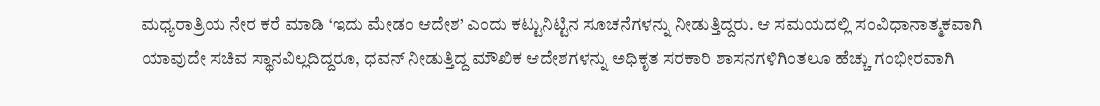ಮಧ್ಯರಾತ್ರಿಯ ನೇರ ಕರೆ ಮಾಡಿ ‘ಇದು ಮೇಡಂ ಆದೇಶ’ ಎಂದು ಕಟ್ಟುನಿಟ್ಟಿನ ಸೂಚನೆಗಳನ್ನು ನೀಡುತ್ತಿದ್ದರು. ಆ ಸಮಯದಲ್ಲಿ ಸಂವಿಧಾನಾತ್ಮಕವಾಗಿ ಯಾವುದೇ ಸಚಿವ ಸ್ಥಾನವಿಲ್ಲದಿದ್ದರೂ, ಧವನ್ ನೀಡುತ್ತಿದ್ದ ಮೌಖಿಕ ಆದೇಶಗಳನ್ನು ಅಧಿಕೃತ ಸರಕಾರಿ ಶಾಸನಗಳಿಗಿಂತಲೂ ಹೆಚ್ಚು ಗಂಭೀರವಾಗಿ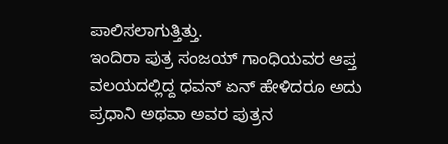ಪಾಲಿಸಲಾಗುತ್ತಿತ್ತು.
ಇಂದಿರಾ ಪುತ್ರ ಸಂಜಯ್ ಗಾಂಧಿಯವರ ಆಪ್ತ ವಲಯದಲ್ಲಿದ್ದ ಧವನ್ ಏನ್ ಹೇಳಿದರೂ ಅದು ಪ್ರಧಾನಿ ಅಥವಾ ಅವರ ಪುತ್ರನ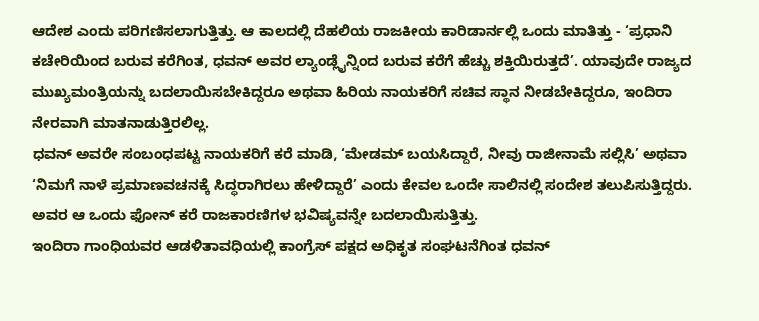ಆದೇಶ ಎಂದು ಪರಿಗಣಿಸಲಾಗುತ್ತಿತ್ತು. ಆ ಕಾಲದಲ್ಲಿ ದೆಹಲಿಯ ರಾಜಕೀಯ ಕಾರಿಡಾರ್ನಲ್ಲಿ ಒಂದು ಮಾತಿತ್ತು - ‘ಪ್ರಧಾನಿ ಕಚೇರಿಯಿಂದ ಬರುವ ಕರೆಗಿಂತ, ಧವನ್ ಅವರ ಲ್ಯಾಂಡ್ಲೈನ್ನಿಂದ ಬರುವ ಕರೆಗೆ ಹೆಚ್ಚು ಶಕ್ತಿಯಿರುತ್ತದೆ’. ಯಾವುದೇ ರಾಜ್ಯದ ಮುಖ್ಯಮಂತ್ರಿಯನ್ನು ಬದಲಾಯಿಸಬೇಕಿದ್ದರೂ ಅಥವಾ ಹಿರಿಯ ನಾಯಕರಿಗೆ ಸಚಿವ ಸ್ಥಾನ ನೀಡಬೇಕಿದ್ದರೂ, ಇಂದಿರಾ ನೇರವಾಗಿ ಮಾತನಾಡುತ್ತಿರಲಿಲ್ಲ.
ಧವನ್ ಅವರೇ ಸಂಬಂಧಪಟ್ಟ ನಾಯಕರಿಗೆ ಕರೆ ಮಾಡಿ, ‘ಮೇಡಮ್ ಬಯಸಿದ್ದಾರೆ, ನೀವು ರಾಜೀನಾಮೆ ಸಲ್ಲಿಸಿ’ ಅಥವಾ ‘ನಿಮಗೆ ನಾಳೆ ಪ್ರಮಾಣವಚನಕ್ಕೆ ಸಿದ್ಧರಾಗಿರಲು ಹೇಳಿದ್ದಾರೆ’ ಎಂದು ಕೇವಲ ಒಂದೇ ಸಾಲಿನಲ್ಲಿ ಸಂದೇಶ ತಲುಪಿಸುತ್ತಿದ್ದರು. ಅವರ ಆ ಒಂದು ಫೋನ್ ಕರೆ ರಾಜಕಾರಣಿಗಳ ಭವಿಷ್ಯವನ್ನೇ ಬದಲಾಯಿಸುತ್ತಿತ್ತು.
ಇಂದಿರಾ ಗಾಂಧಿಯವರ ಆಡಳಿತಾವಧಿಯಲ್ಲಿ ಕಾಂಗ್ರೆಸ್ ಪಕ್ಷದ ಅಧಿಕೃತ ಸಂಘಟನೆಗಿಂತ ಧವನ್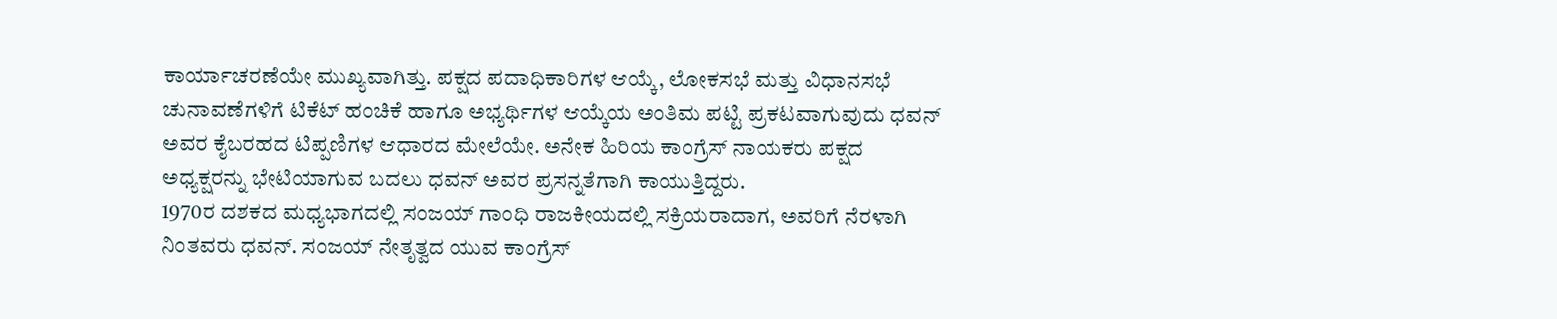ಕಾರ್ಯಾಚರಣೆಯೇ ಮುಖ್ಯವಾಗಿತ್ತು. ಪಕ್ಷದ ಪದಾಧಿಕಾರಿಗಳ ಆಯ್ಕೆ, ಲೋಕಸಭೆ ಮತ್ತು ವಿಧಾನಸಭೆ ಚುನಾವಣೆಗಳಿಗೆ ಟಿಕೆಟ್ ಹಂಚಿಕೆ ಹಾಗೂ ಅಭ್ಯರ್ಥಿಗಳ ಆಯ್ಕೆಯ ಅಂತಿಮ ಪಟ್ಟಿ ಪ್ರಕಟವಾಗುವುದು ಧವನ್ ಅವರ ಕೈಬರಹದ ಟಿಪ್ಪಣಿಗಳ ಆಧಾರದ ಮೇಲೆಯೇ. ಅನೇಕ ಹಿರಿಯ ಕಾಂಗ್ರೆಸ್ ನಾಯಕರು ಪಕ್ಷದ ಅಧ್ಯಕ್ಷರನ್ನು ಭೇಟಿಯಾಗುವ ಬದಲು ಧವನ್ ಅವರ ಪ್ರಸನ್ನತೆಗಾಗಿ ಕಾಯುತ್ತಿದ್ದರು.
1970ರ ದಶಕದ ಮಧ್ಯಭಾಗದಲ್ಲಿ ಸಂಜಯ್ ಗಾಂಧಿ ರಾಜಕೀಯದಲ್ಲಿ ಸಕ್ರಿಯರಾದಾಗ, ಅವರಿಗೆ ನೆರಳಾಗಿ ನಿಂತವರು ಧವನ್. ಸಂಜಯ್ ನೇತೃತ್ವದ ಯುವ ಕಾಂಗ್ರೆಸ್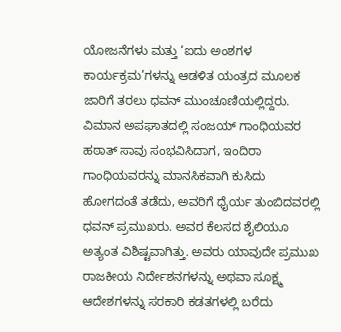ಯೋಜನೆಗಳು ಮತ್ತು ‘ಐದು ಅಂಶಗಳ ಕಾರ್ಯಕ್ರಮ’ಗಳನ್ನು ಆಡಳಿತ ಯಂತ್ರದ ಮೂಲಕ ಜಾರಿಗೆ ತರಲು ಧವನ್ ಮುಂಚೂಣಿಯಲ್ಲಿದ್ದರು.
ವಿಮಾನ ಅಪಘಾತದಲ್ಲಿ ಸಂಜಯ್ ಗಾಂಧಿಯವರ ಹಠಾತ್ ಸಾವು ಸಂಭವಿಸಿದಾಗ, ಇಂದಿರಾ ಗಾಂಧಿಯವರನ್ನು ಮಾನಸಿಕವಾಗಿ ಕುಸಿದು ಹೋಗದಂತೆ ತಡೆದು, ಅವರಿಗೆ ಧೈರ್ಯ ತುಂಬಿದವರಲ್ಲಿ ಧವನ್ ಪ್ರಮುಖರು. ಅವರ ಕೆಲಸದ ಶೈಲಿಯೂ ಅತ್ಯಂತ ವಿಶಿಷ್ಟವಾಗಿತ್ತು. ಅವರು ಯಾವುದೇ ಪ್ರಮುಖ ರಾಜಕೀಯ ನಿರ್ದೇಶನಗಳನ್ನು ಅಥವಾ ಸೂಕ್ಷ್ಮ ಆದೇಶಗಳನ್ನು ಸರಕಾರಿ ಕಡತಗಳಲ್ಲಿ ಬರೆದು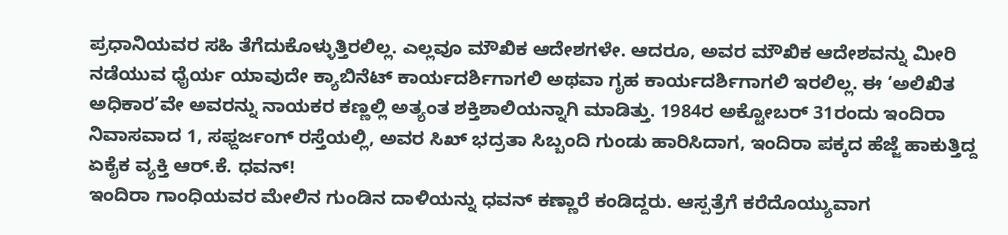ಪ್ರಧಾನಿಯವರ ಸಹಿ ತೆಗೆದುಕೊಳ್ಳುತ್ತಿರಲಿಲ್ಲ. ಎಲ್ಲವೂ ಮೌಖಿಕ ಆದೇಶಗಳೇ. ಆದರೂ, ಅವರ ಮೌಖಿಕ ಆದೇಶವನ್ನು ಮೀರಿ ನಡೆಯುವ ಧೈರ್ಯ ಯಾವುದೇ ಕ್ಯಾಬಿನೆಟ್ ಕಾರ್ಯದರ್ಶಿಗಾಗಲಿ ಅಥವಾ ಗೃಹ ಕಾರ್ಯದರ್ಶಿಗಾಗಲಿ ಇರಲಿಲ್ಲ. ಈ ‘ಅಲಿಖಿತ ಅಧಿಕಾರ’ವೇ ಅವರನ್ನು ನಾಯಕರ ಕಣ್ಣಲ್ಲಿ ಅತ್ಯಂತ ಶಕ್ತಿಶಾಲಿಯನ್ನಾಗಿ ಮಾಡಿತ್ತು. 1984ರ ಅಕ್ಟೋಬರ್ 31ರಂದು ಇಂದಿರಾ ನಿವಾಸವಾದ 1, ಸಫ್ದರ್ಜಂಗ್ ರಸ್ತೆಯಲ್ಲಿ, ಅವರ ಸಿಖ್ ಭದ್ರತಾ ಸಿಬ್ಬಂದಿ ಗುಂಡು ಹಾರಿಸಿದಾಗ, ಇಂದಿರಾ ಪಕ್ಕದ ಹೆಜ್ಜೆ ಹಾಕುತ್ತಿದ್ದ ಏಕೈಕ ವ್ಯಕ್ತಿ ಆರ್.ಕೆ. ಧವನ್!
ಇಂದಿರಾ ಗಾಂಧಿಯವರ ಮೇಲಿನ ಗುಂಡಿನ ದಾಳಿಯನ್ನು ಧವನ್ ಕಣ್ಣಾರೆ ಕಂಡಿದ್ದರು. ಆಸ್ಪತ್ರೆಗೆ ಕರೆದೊಯ್ಯುವಾಗ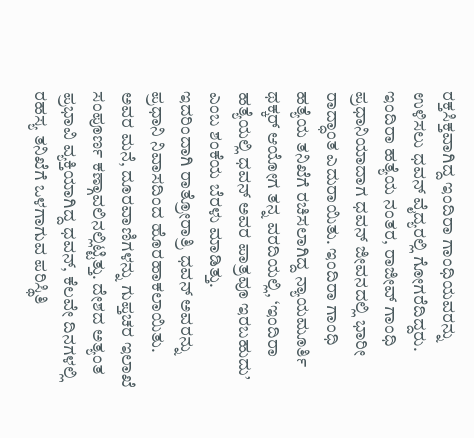ರಕ್ತಸಿಕ್ತವಾಗಿದ್ದ ಇಂದಿರಾ ಗಾಂಧಿಯವರನ್ನು ಉಳಿಸಲು ಧವನ್ ವೈದ್ಯರಲ್ಲಿ ಗೋಗರೆದಿದ್ದರು. ಇಂದಿರಾ ಹತ್ಯೆಯ ನಂತರ, ರಾಜೀವ್ ಗಾಂಧಿ ಪ್ರಧಾನಿಯಾದಾಗ ಧವನ್ ಜೀವನದಲ್ಲಿ ಭಾರೀ ರಾದ್ಧಾಂತ ಎದುರಾಯಿತು. ಇಂದಿರಾ ಗಾಂಧಿ ಹತ್ಯೆಯ ತನಿಖೆಗೆ ರಚಿಸಲಾಗಿದ್ದ ನ್ಯಾಯಮೂರ್ತಿ ಥಕ್ಕರ್ ಆಯೋಗ ತನ್ನ ವರದಿಯಲ್ಲಿ, ‘ಇಂದಿರಾ ಹತ್ಯೆಯಲ್ಲಿ ಧವನ್ ಅವರ ಪಾತ್ರವೂ ಇರಬಹುದು’ ಎಂಬ ಶಂಕೆಯ ಬೆರಳು ಮಾಡಿತ್ತು.
ಇದರಿಂದಾಗಿ ರಾತ್ರೋರಾತ್ರಿ ಧವನ್ ಅವರನ್ನು ಪ್ರಧಾನಿ ನಿವಾಸದಿಂದ ಹೊರಹಾಕಲಾಯಿತು. ಅವರ ಮನೆ, ದೂರವಾಣಿಗಳನ್ನು ಗುಪ್ತಚರ ಇಲಾಖೆ ಸಂಪೂರ್ಣ ಕಣ್ಗಾವಲಿನಲ್ಲಿಟ್ಟಿತ್ತು. ದೇಶದ ಅತ್ಯಂತ ಪ್ರಭಾವಿ ವ್ಯಕ್ತಿಯಾಗಿದ್ದ ಧವನ್, ಕೆಲವೇ ದಿನಗಳಲ್ಲಿ ರಹಸ್ಯ ತನಿಖೆಗೆ ಒಳಗಾಗುವ ಪರಿಸ್ಥಿತಿ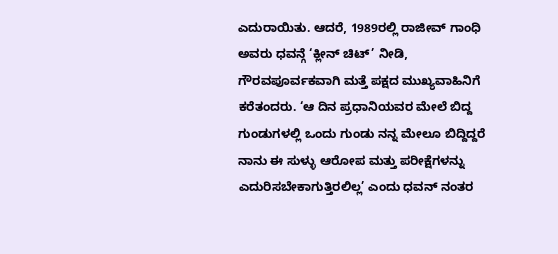ಎದುರಾಯಿತು. ಆದರೆ, 1989ರಲ್ಲಿ ರಾಜೀವ್ ಗಾಂಧಿ ಅವರು ಧವನ್ಗೆ ‘ಕ್ಲೀನ್ ಚಿಟ್’ ನೀಡಿ, ಗೌರವಪೂರ್ವಕವಾಗಿ ಮತ್ತೆ ಪಕ್ಷದ ಮುಖ್ಯವಾಹಿನಿಗೆ ಕರೆತಂದರು. ‘ಆ ದಿನ ಪ್ರಧಾನಿಯವರ ಮೇಲೆ ಬಿದ್ದ ಗುಂಡುಗಳಲ್ಲಿ ಒಂದು ಗುಂಡು ನನ್ನ ಮೇಲೂ ಬಿದ್ದಿದ್ದರೆ ನಾನು ಈ ಸುಳ್ಳು ಆರೋಪ ಮತ್ತು ಪರೀಕ್ಷೆಗಳನ್ನು ಎದುರಿಸಬೇಕಾಗುತ್ತಿರಲಿಲ್ಲ’ ಎಂದು ಧವನ್ ನಂತರ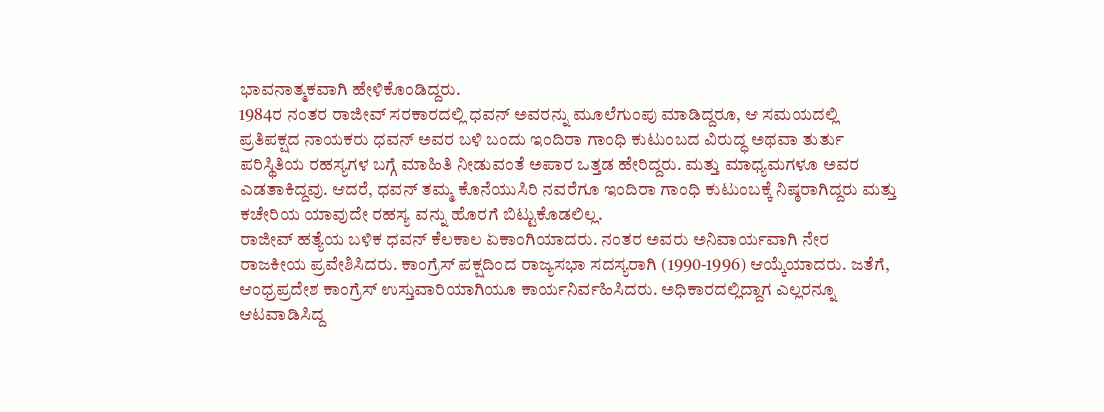ಭಾವನಾತ್ಮಕವಾಗಿ ಹೇಳಿಕೊಂಡಿದ್ದರು.
1984ರ ನಂತರ ರಾಜೀವ್ ಸರಕಾರದಲ್ಲಿ ಧವನ್ ಅವರನ್ನು ಮೂಲೆಗುಂಪು ಮಾಡಿದ್ದರೂ, ಆ ಸಮಯದಲ್ಲಿ ಪ್ರತಿಪಕ್ಷದ ನಾಯಕರು ಧವನ್ ಅವರ ಬಳಿ ಬಂದು ಇಂದಿರಾ ಗಾಂಧಿ ಕುಟುಂಬದ ವಿರುದ್ಧ ಅಥವಾ ತುರ್ತು ಪರಿಸ್ಥಿತಿಯ ರಹಸ್ಯಗಳ ಬಗ್ಗೆ ಮಾಹಿತಿ ನೀಡುವಂತೆ ಅಪಾರ ಒತ್ತಡ ಹೇರಿದ್ದರು. ಮತ್ತು ಮಾಧ್ಯಮಗಳೂ ಅವರ ಎಡತಾಕಿದ್ದವು. ಆದರೆ, ಧವನ್ ತಮ್ಮ ಕೊನೆಯುಸಿರಿ ನವರೆಗೂ ಇಂದಿರಾ ಗಾಂಧಿ ಕುಟುಂಬಕ್ಕೆ ನಿಷ್ಠರಾಗಿದ್ದರು ಮತ್ತು ಕಚೇರಿಯ ಯಾವುದೇ ರಹಸ್ಯ ವನ್ನು ಹೊರಗೆ ಬಿಟ್ಟುಕೊಡಲಿಲ್ಲ.
ರಾಜೀವ್ ಹತ್ಯೆಯ ಬಳಿಕ ಧವನ್ ಕೆಲಕಾಲ ಏಕಾಂಗಿಯಾದರು. ನಂತರ ಅವರು ಅನಿವಾರ್ಯವಾಗಿ ನೇರ ರಾಜಕೀಯ ಪ್ರವೇಶಿಸಿದರು. ಕಾಂಗ್ರೆಸ್ ಪಕ್ಷದಿಂದ ರಾಜ್ಯಸಭಾ ಸದಸ್ಯರಾಗಿ (1990-1996) ಆಯ್ಕೆಯಾದರು. ಜತೆಗೆ, ಆಂಧ್ರಪ್ರದೇಶ ಕಾಂಗ್ರೆಸ್ ಉಸ್ತುವಾರಿಯಾಗಿಯೂ ಕಾರ್ಯನಿರ್ವಹಿಸಿದರು. ಅಧಿಕಾರದಲ್ಲಿದ್ದಾಗ ಎಲ್ಲರನ್ನೂ ಆಟವಾಡಿಸಿದ್ದ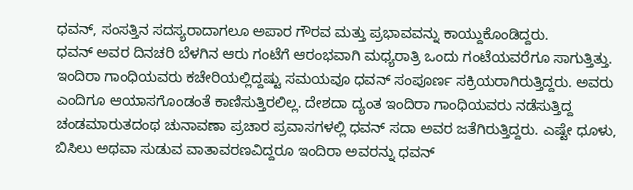ಧವನ್, ಸಂಸತ್ತಿನ ಸದಸ್ಯರಾದಾಗಲೂ ಅಪಾರ ಗೌರವ ಮತ್ತು ಪ್ರಭಾವವನ್ನು ಕಾಯ್ದುಕೊಂಡಿದ್ದರು.
ಧವನ್ ಅವರ ದಿನಚರಿ ಬೆಳಗಿನ ಆರು ಗಂಟೆಗೆ ಆರಂಭವಾಗಿ ಮಧ್ಯರಾತ್ರಿ ಒಂದು ಗಂಟೆಯವರೆಗೂ ಸಾಗುತ್ತಿತ್ತು. ಇಂದಿರಾ ಗಾಂಧಿಯವರು ಕಚೇರಿಯಲ್ಲಿದ್ದಷ್ಟು ಸಮಯವೂ ಧವನ್ ಸಂಪೂರ್ಣ ಸಕ್ರಿಯರಾಗಿರುತ್ತಿದ್ದರು. ಅವರು ಎಂದಿಗೂ ಆಯಾಸಗೊಂಡಂತೆ ಕಾಣಿಸುತ್ತಿರಲಿಲ್ಲ. ದೇಶದಾ ದ್ಯಂತ ಇಂದಿರಾ ಗಾಂಧಿಯವರು ನಡೆಸುತ್ತಿದ್ದ ಚಂಡಮಾರುತದಂಥ ಚುನಾವಣಾ ಪ್ರಚಾರ ಪ್ರವಾಸಗಳಲ್ಲಿ ಧವನ್ ಸದಾ ಅವರ ಜತೆಗಿರುತ್ತಿದ್ದರು. ಎಷ್ಟೇ ಧೂಳು, ಬಿಸಿಲು ಅಥವಾ ಸುಡುವ ವಾತಾವರಣವಿದ್ದರೂ ಇಂದಿರಾ ಅವರನ್ನು ಧವನ್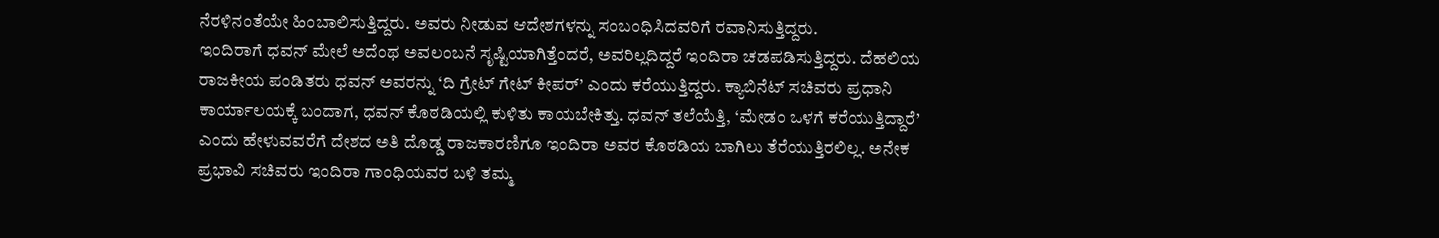ನೆರಳಿನಂತೆಯೇ ಹಿಂಬಾಲಿಸುತ್ತಿದ್ದರು. ಅವರು ನೀಡುವ ಆದೇಶಗಳನ್ನು ಸಂಬಂಧಿಸಿದವರಿಗೆ ರವಾನಿಸುತ್ತಿದ್ದರು.
ಇಂದಿರಾಗೆ ಧವನ್ ಮೇಲೆ ಅದೆಂಥ ಅವಲಂಬನೆ ಸೃಷ್ಟಿಯಾಗಿತ್ತೆಂದರೆ, ಅವರಿಲ್ಲದಿದ್ದರೆ ಇಂದಿರಾ ಚಡಪಡಿಸುತ್ತಿದ್ದರು. ದೆಹಲಿಯ ರಾಜಕೀಯ ಪಂಡಿತರು ಧವನ್ ಅವರನ್ನು ‘ದಿ ಗ್ರೇಟ್ ಗೇಟ್ ಕೀಪರ್’ ಎಂದು ಕರೆಯುತ್ತಿದ್ದರು. ಕ್ಯಾಬಿನೆಟ್ ಸಚಿವರು ಪ್ರಧಾನಿ ಕಾರ್ಯಾಲಯಕ್ಕೆ ಬಂದಾಗ, ಧವನ್ ಕೊಠಡಿಯಲ್ಲಿ ಕುಳಿತು ಕಾಯಬೇಕಿತ್ತು. ಧವನ್ ತಲೆಯೆತ್ತಿ, ‘ಮೇಡಂ ಒಳಗೆ ಕರೆಯುತ್ತಿದ್ದಾರೆ’ ಎಂದು ಹೇಳುವವರೆಗೆ ದೇಶದ ಅತಿ ದೊಡ್ಡ ರಾಜಕಾರಣಿಗೂ ಇಂದಿರಾ ಅವರ ಕೊಠಡಿಯ ಬಾಗಿಲು ತೆರೆಯುತ್ತಿರಲಿಲ್ಲ. ಅನೇಕ ಪ್ರಭಾವಿ ಸಚಿವರು ಇಂದಿರಾ ಗಾಂಧಿಯವರ ಬಳಿ ತಮ್ಮ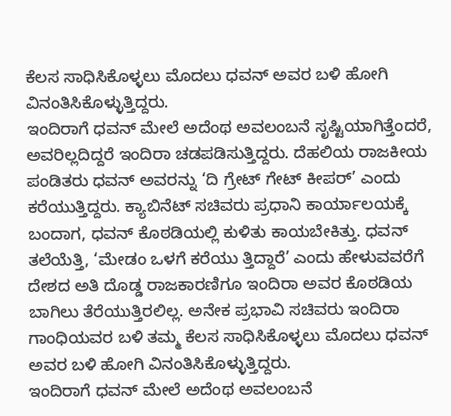ಕೆಲಸ ಸಾಧಿಸಿಕೊಳ್ಳಲು ಮೊದಲು ಧವನ್ ಅವರ ಬಳಿ ಹೋಗಿ ವಿನಂತಿಸಿಕೊಳ್ಳುತ್ತಿದ್ದರು.
ಇಂದಿರಾಗೆ ಧವನ್ ಮೇಲೆ ಅದೆಂಥ ಅವಲಂಬನೆ ಸೃಷ್ಟಿಯಾಗಿತ್ತೆಂದರೆ, ಅವರಿಲ್ಲದಿದ್ದರೆ ಇಂದಿರಾ ಚಡಪಡಿಸುತ್ತಿದ್ದರು. ದೆಹಲಿಯ ರಾಜಕೀಯ ಪಂಡಿತರು ಧವನ್ ಅವರನ್ನು ‘ದಿ ಗ್ರೇಟ್ ಗೇಟ್ ಕೀಪರ್’ ಎಂದು ಕರೆಯುತ್ತಿದ್ದರು. ಕ್ಯಾಬಿನೆಟ್ ಸಚಿವರು ಪ್ರಧಾನಿ ಕಾರ್ಯಾಲಯಕ್ಕೆ ಬಂದಾಗ, ಧವನ್ ಕೊಠಡಿಯಲ್ಲಿ ಕುಳಿತು ಕಾಯಬೇಕಿತ್ತು. ಧವನ್ ತಲೆಯೆತ್ತಿ, ‘ಮೇಡಂ ಒಳಗೆ ಕರೆಯು ತ್ತಿದ್ದಾರೆ’ ಎಂದು ಹೇಳುವವರೆಗೆ ದೇಶದ ಅತಿ ದೊಡ್ಡ ರಾಜಕಾರಣಿಗೂ ಇಂದಿರಾ ಅವರ ಕೊಠಡಿಯ ಬಾಗಿಲು ತೆರೆಯುತ್ತಿರಲಿಲ್ಲ. ಅನೇಕ ಪ್ರಭಾವಿ ಸಚಿವರು ಇಂದಿರಾ ಗಾಂಧಿಯವರ ಬಳಿ ತಮ್ಮ ಕೆಲಸ ಸಾಧಿಸಿಕೊಳ್ಳಲು ಮೊದಲು ಧವನ್ ಅವರ ಬಳಿ ಹೋಗಿ ವಿನಂತಿಸಿಕೊಳ್ಳುತ್ತಿದ್ದರು.
ಇಂದಿರಾಗೆ ಧವನ್ ಮೇಲೆ ಅದೆಂಥ ಅವಲಂಬನೆ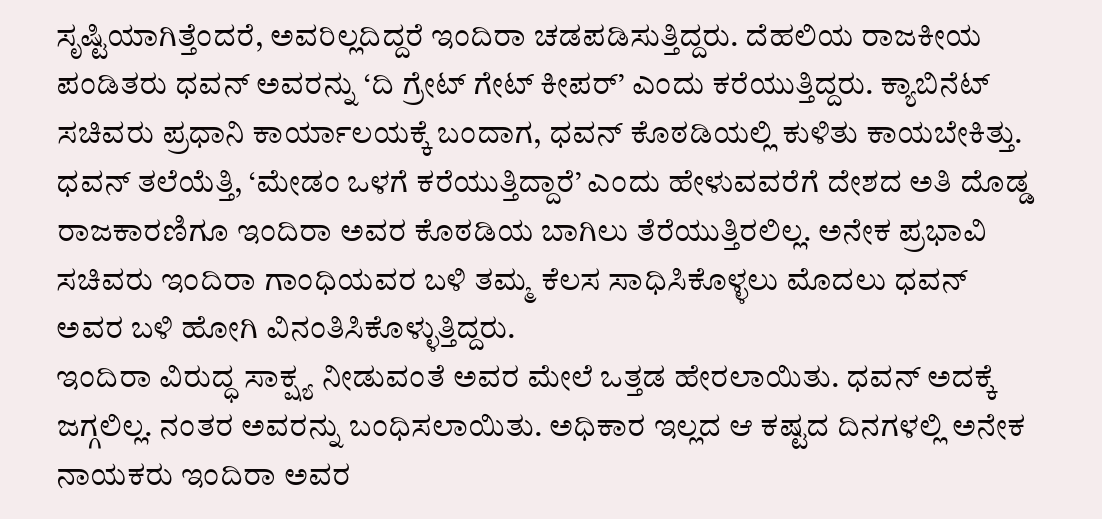ಸೃಷ್ಟಿಯಾಗಿತ್ತೆಂದರೆ, ಅವರಿಲ್ಲದಿದ್ದರೆ ಇಂದಿರಾ ಚಡಪಡಿಸುತ್ತಿದ್ದರು. ದೆಹಲಿಯ ರಾಜಕೀಯ ಪಂಡಿತರು ಧವನ್ ಅವರನ್ನು ‘ದಿ ಗ್ರೇಟ್ ಗೇಟ್ ಕೀಪರ್’ ಎಂದು ಕರೆಯುತ್ತಿದ್ದರು. ಕ್ಯಾಬಿನೆಟ್ ಸಚಿವರು ಪ್ರಧಾನಿ ಕಾರ್ಯಾಲಯಕ್ಕೆ ಬಂದಾಗ, ಧವನ್ ಕೊಠಡಿಯಲ್ಲಿ ಕುಳಿತು ಕಾಯಬೇಕಿತ್ತು. ಧವನ್ ತಲೆಯೆತ್ತಿ, ‘ಮೇಡಂ ಒಳಗೆ ಕರೆಯುತ್ತಿದ್ದಾರೆ’ ಎಂದು ಹೇಳುವವರೆಗೆ ದೇಶದ ಅತಿ ದೊಡ್ಡ ರಾಜಕಾರಣಿಗೂ ಇಂದಿರಾ ಅವರ ಕೊಠಡಿಯ ಬಾಗಿಲು ತೆರೆಯುತ್ತಿರಲಿಲ್ಲ. ಅನೇಕ ಪ್ರಭಾವಿ ಸಚಿವರು ಇಂದಿರಾ ಗಾಂಧಿಯವರ ಬಳಿ ತಮ್ಮ ಕೆಲಸ ಸಾಧಿಸಿಕೊಳ್ಳಲು ಮೊದಲು ಧವನ್ ಅವರ ಬಳಿ ಹೋಗಿ ವಿನಂತಿಸಿಕೊಳ್ಳುತ್ತಿದ್ದರು.
ಇಂದಿರಾ ವಿರುದ್ಧ ಸಾಕ್ಷ್ಯ ನೀಡುವಂತೆ ಅವರ ಮೇಲೆ ಒತ್ತಡ ಹೇರಲಾಯಿತು. ಧವನ್ ಅದಕ್ಕೆ ಜಗ್ಗಲಿಲ್ಲ. ನಂತರ ಅವರನ್ನು ಬಂಧಿಸಲಾಯಿತು. ಅಧಿಕಾರ ಇಲ್ಲದ ಆ ಕಷ್ಟದ ದಿನಗಳಲ್ಲಿ ಅನೇಕ ನಾಯಕರು ಇಂದಿರಾ ಅವರ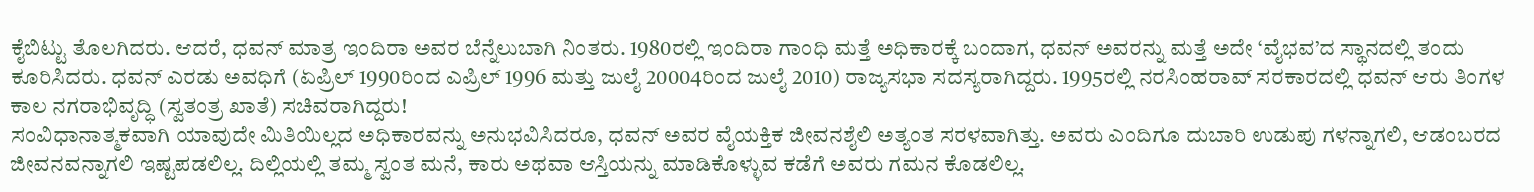ಕೈಬಿಟ್ಟು ತೊಲಗಿದರು. ಆದರೆ, ಧವನ್ ಮಾತ್ರ ಇಂದಿರಾ ಅವರ ಬೆನ್ನೆಲುಬಾಗಿ ನಿಂತರು. 1980ರಲ್ಲಿ ಇಂದಿರಾ ಗಾಂಧಿ ಮತ್ತೆ ಅಧಿಕಾರಕ್ಕೆ ಬಂದಾಗ, ಧವನ್ ಅವರನ್ನು ಮತ್ತೆ ಅದೇ ‘ವೈಭವ’ದ ಸ್ಥಾನದಲ್ಲಿ ತಂದು ಕೂರಿಸಿದರು. ಧವನ್ ಎರಡು ಅವಧಿಗೆ (ಏಪ್ರಿಲ್ 1990ರಿಂದ ಎಪ್ರಿಲ್ 1996 ಮತ್ತು ಜುಲೈ 20004ರಿಂದ ಜುಲೈ 2010) ರಾಜ್ಯಸಭಾ ಸದಸ್ಯರಾಗಿದ್ದರು. 1995ರಲ್ಲಿ ನರಸಿಂಹರಾವ್ ಸರಕಾರದಲ್ಲಿ ಧವನ್ ಆರು ತಿಂಗಳ ಕಾಲ ನಗರಾಭಿವೃದ್ಧಿ (ಸ್ವತಂತ್ರ ಖಾತೆ) ಸಚಿವರಾಗಿದ್ದರು!
ಸಂವಿಧಾನಾತ್ಮಕವಾಗಿ ಯಾವುದೇ ಮಿತಿಯಿಲ್ಲದ ಅಧಿಕಾರವನ್ನು ಅನುಭವಿಸಿದರೂ, ಧವನ್ ಅವರ ವೈಯಕ್ತಿಕ ಜೀವನಶೈಲಿ ಅತ್ಯಂತ ಸರಳವಾಗಿತ್ತು. ಅವರು ಎಂದಿಗೂ ದುಬಾರಿ ಉಡುಪು ಗಳನ್ನಾಗಲಿ, ಆಡಂಬರದ ಜೀವನವನ್ನಾಗಲಿ ಇಷ್ಟಪಡಲಿಲ್ಲ. ದಿಲ್ಲಿಯಲ್ಲಿ ತಮ್ಮ ಸ್ವಂತ ಮನೆ, ಕಾರು ಅಥವಾ ಆಸ್ತಿಯನ್ನು ಮಾಡಿಕೊಳ್ಳುವ ಕಡೆಗೆ ಅವರು ಗಮನ ಕೊಡಲಿಲ್ಲ.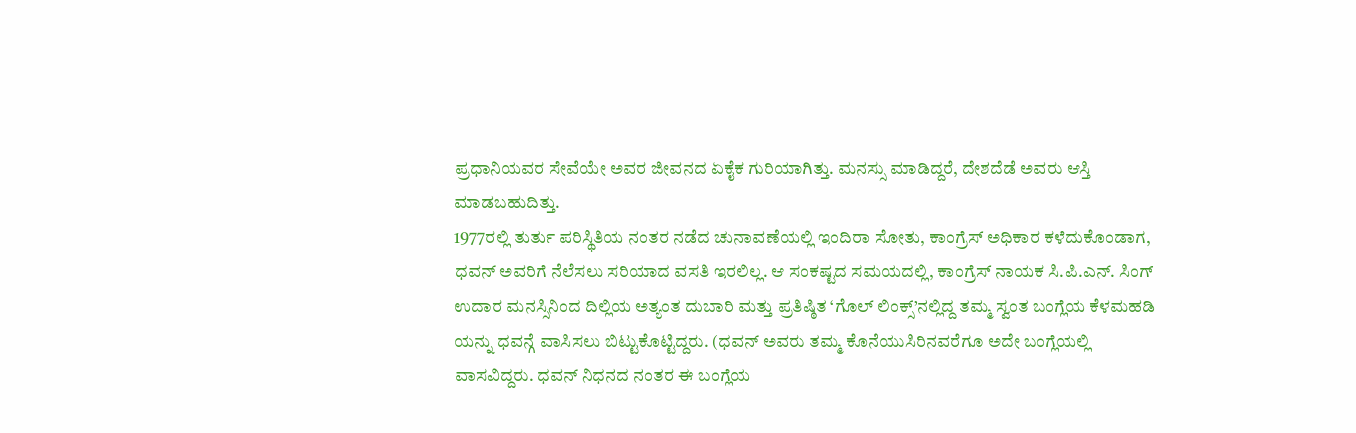ಪ್ರಧಾನಿಯವರ ಸೇವೆಯೇ ಅವರ ಜೀವನದ ಏಕೈಕ ಗುರಿಯಾಗಿತ್ತು. ಮನಸ್ಸು ಮಾಡಿದ್ದರೆ, ದೇಶದೆಡೆ ಅವರು ಆಸ್ತಿ ಮಾಡಬಹುದಿತ್ತು.
1977ರಲ್ಲಿ ತುರ್ತು ಪರಿಸ್ಥಿತಿಯ ನಂತರ ನಡೆದ ಚುನಾವಣೆಯಲ್ಲಿ ಇಂದಿರಾ ಸೋತು, ಕಾಂಗ್ರೆಸ್ ಅಧಿಕಾರ ಕಳೆದುಕೊಂಡಾಗ, ಧವನ್ ಅವರಿಗೆ ನೆಲೆಸಲು ಸರಿಯಾದ ವಸತಿ ಇರಲಿಲ್ಲ. ಆ ಸಂಕಷ್ಟದ ಸಮಯದಲ್ಲಿ, ಕಾಂಗ್ರೆಸ್ ನಾಯಕ ಸಿ.ಪಿ.ಎನ್. ಸಿಂಗ್ ಉದಾರ ಮನಸ್ಸಿನಿಂದ ದಿಲ್ಲಿಯ ಅತ್ಯಂತ ದುಬಾರಿ ಮತ್ತು ಪ್ರತಿಷ್ಠಿತ ‘ಗೊಲ್ ಲಿಂಕ್ಸ್’ನಲ್ಲಿದ್ದ ತಮ್ಮ ಸ್ವಂತ ಬಂಗ್ಲೆಯ ಕೆಳಮಹಡಿ ಯನ್ನು ಧವನ್ಗೆ ವಾಸಿಸಲು ಬಿಟ್ಟುಕೊಟ್ಟಿದ್ದರು. (ಧವನ್ ಅವರು ತಮ್ಮ ಕೊನೆಯುಸಿರಿನವರೆಗೂ ಅದೇ ಬಂಗ್ಲೆಯಲ್ಲಿ ವಾಸವಿದ್ದರು. ಧವನ್ ನಿಧನದ ನಂತರ ಈ ಬಂಗ್ಲೆಯ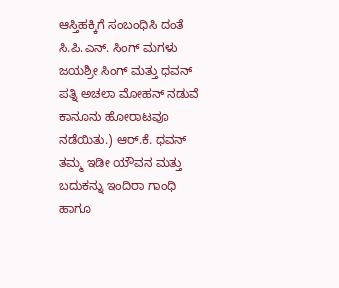ಆಸ್ತಿಹಕ್ಕಿಗೆ ಸಂಬಂಧಿಸಿ ದಂತೆ ಸಿ.ಪಿ.ಎನ್. ಸಿಂಗ್ ಮಗಳು ಜಯಶ್ರೀ ಸಿಂಗ್ ಮತ್ತು ಧವನ್ ಪತ್ನಿ ಅಚಲಾ ಮೋಹನ್ ನಡುವೆ ಕಾನೂನು ಹೋರಾಟವೂ ನಡೆಯಿತು.) ಆರ್.ಕೆ. ಧವನ್ ತಮ್ಮ ಇಡೀ ಯೌವನ ಮತ್ತು ಬದುಕನ್ನು ಇಂದಿರಾ ಗಾಂಧಿ ಹಾಗೂ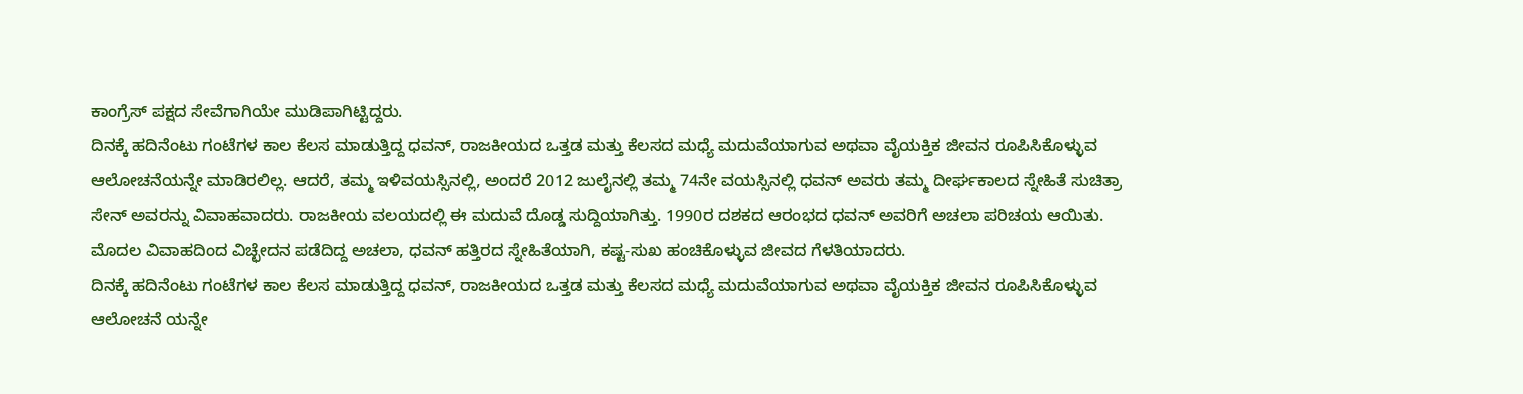ಕಾಂಗ್ರೆಸ್ ಪಕ್ಷದ ಸೇವೆಗಾಗಿಯೇ ಮುಡಿಪಾಗಿಟ್ಟಿದ್ದರು.
ದಿನಕ್ಕೆ ಹದಿನೆಂಟು ಗಂಟೆಗಳ ಕಾಲ ಕೆಲಸ ಮಾಡುತ್ತಿದ್ದ ಧವನ್, ರಾಜಕೀಯದ ಒತ್ತಡ ಮತ್ತು ಕೆಲಸದ ಮಧ್ಯೆ ಮದುವೆಯಾಗುವ ಅಥವಾ ವೈಯಕ್ತಿಕ ಜೀವನ ರೂಪಿಸಿಕೊಳ್ಳುವ ಆಲೋಚನೆಯನ್ನೇ ಮಾಡಿರಲಿಲ್ಲ. ಆದರೆ, ತಮ್ಮ ಇಳಿವಯಸ್ಸಿನಲ್ಲಿ, ಅಂದರೆ 2012 ಜುಲೈನಲ್ಲಿ ತಮ್ಮ 74ನೇ ವಯಸ್ಸಿನಲ್ಲಿ ಧವನ್ ಅವರು ತಮ್ಮ ದೀರ್ಘಕಾಲದ ಸ್ನೇಹಿತೆ ಸುಚಿತ್ರಾ ಸೇನ್ ಅವರನ್ನು ವಿವಾಹವಾದರು. ರಾಜಕೀಯ ವಲಯದಲ್ಲಿ ಈ ಮದುವೆ ದೊಡ್ಡ ಸುದ್ದಿಯಾಗಿತ್ತು. 1990ರ ದಶಕದ ಆರಂಭದ ಧವನ್ ಅವರಿಗೆ ಅಚಲಾ ಪರಿಚಯ ಆಯಿತು. ಮೊದಲ ವಿವಾಹದಿಂದ ವಿಚ್ಛೇದನ ಪಡೆದಿದ್ದ ಅಚಲಾ, ಧವನ್ ಹತ್ತಿರದ ಸ್ನೇಹಿತೆಯಾಗಿ, ಕಷ್ಟ-ಸುಖ ಹಂಚಿಕೊಳ್ಳುವ ಜೀವದ ಗೆಳತಿಯಾದರು.
ದಿನಕ್ಕೆ ಹದಿನೆಂಟು ಗಂಟೆಗಳ ಕಾಲ ಕೆಲಸ ಮಾಡುತ್ತಿದ್ದ ಧವನ್, ರಾಜಕೀಯದ ಒತ್ತಡ ಮತ್ತು ಕೆಲಸದ ಮಧ್ಯೆ ಮದುವೆಯಾಗುವ ಅಥವಾ ವೈಯಕ್ತಿಕ ಜೀವನ ರೂಪಿಸಿಕೊಳ್ಳುವ ಆಲೋಚನೆ ಯನ್ನೇ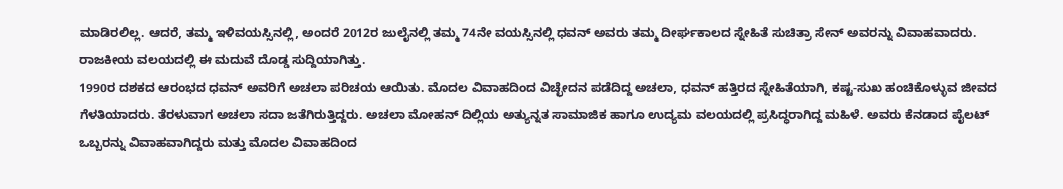ಮಾಡಿರಲಿಲ್ಲ. ಆದರೆ, ತಮ್ಮ ಇಳಿವಯಸ್ಸಿನಲ್ಲಿ, ಅಂದರೆ 2012ರ ಜುಲೈನಲ್ಲಿ ತಮ್ಮ 74ನೇ ವಯಸ್ಸಿನಲ್ಲಿ ಧವನ್ ಅವರು ತಮ್ಮ ದೀರ್ಘಕಾಲದ ಸ್ನೇಹಿತೆ ಸುಚಿತ್ರಾ ಸೇನ್ ಅವರನ್ನು ವಿವಾಹವಾದರು. ರಾಜಕೀಯ ವಲಯದಲ್ಲಿ ಈ ಮದುವೆ ದೊಡ್ಡ ಸುದ್ದಿಯಾಗಿತ್ತು.
1990ರ ದಶಕದ ಆರಂಭದ ಧವನ್ ಅವರಿಗೆ ಅಚಲಾ ಪರಿಚಯ ಆಯಿತು. ಮೊದಲ ವಿವಾಹದಿಂದ ವಿಚ್ಛೇದನ ಪಡೆದಿದ್ದ ಅಚಲಾ, ಧವನ್ ಹತ್ತಿರದ ಸ್ನೇಹಿತೆಯಾಗಿ, ಕಷ್ಟ-ಸುಖ ಹಂಚಿಕೊಳ್ಳುವ ಜೀವದ ಗೆಳತಿಯಾದರು. ತೆರಳುವಾಗ ಅಚಲಾ ಸದಾ ಜತೆಗಿರುತ್ತಿದ್ದರು. ಅಚಲಾ ಮೋಹನ್ ದಿಲ್ಲಿಯ ಅತ್ಯುನ್ನತ ಸಾಮಾಜಿಕ ಹಾಗೂ ಉದ್ಯಮ ವಲಯದಲ್ಲಿ ಪ್ರಸಿದ್ಧರಾಗಿದ್ದ ಮಹಿಳೆ. ಅವರು ಕೆನಡಾದ ಪೈಲಟ್ ಒಬ್ಬರನ್ನು ವಿವಾಹವಾಗಿದ್ದರು ಮತ್ತು ಮೊದಲ ವಿವಾಹದಿಂದ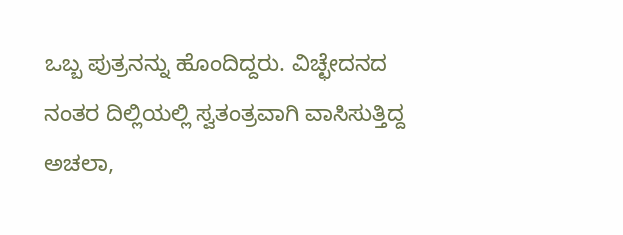ಒಬ್ಬ ಪುತ್ರನನ್ನು ಹೊಂದಿದ್ದರು. ವಿಚ್ಛೇದನದ ನಂತರ ದಿಲ್ಲಿಯಲ್ಲಿ ಸ್ವತಂತ್ರವಾಗಿ ವಾಸಿಸುತ್ತಿದ್ದ ಅಚಲಾ,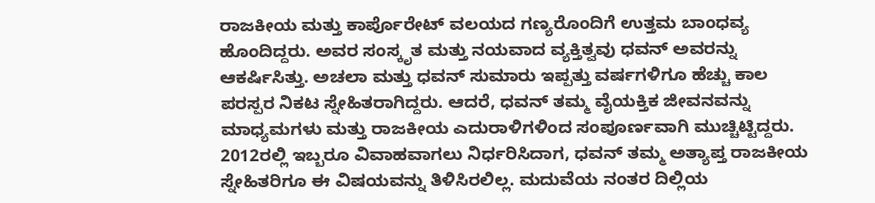ರಾಜಕೀಯ ಮತ್ತು ಕಾರ್ಪೊರೇಟ್ ವಲಯದ ಗಣ್ಯರೊಂದಿಗೆ ಉತ್ತಮ ಬಾಂಧವ್ಯ ಹೊಂದಿದ್ದರು. ಅವರ ಸಂಸ್ಕೃತ ಮತ್ತು ನಯವಾದ ವ್ಯಕ್ತಿತ್ವವು ಧವನ್ ಅವರನ್ನು ಆಕರ್ಷಿಸಿತ್ತು. ಅಚಲಾ ಮತ್ತು ಧವನ್ ಸುಮಾರು ಇಪ್ಪತ್ತು ವರ್ಷಗಳಿಗೂ ಹೆಚ್ಚು ಕಾಲ ಪರಸ್ಪರ ನಿಕಟ ಸ್ನೇಹಿತರಾಗಿದ್ದರು. ಆದರೆ, ಧವನ್ ತಮ್ಮ ವೈಯಕ್ತಿಕ ಜೀವನವನ್ನು ಮಾಧ್ಯಮಗಳು ಮತ್ತು ರಾಜಕೀಯ ಎದುರಾಳಿಗಳಿಂದ ಸಂಪೂರ್ಣವಾಗಿ ಮುಚ್ಚಿಟ್ಟಿದ್ದರು.
2012ರಲ್ಲಿ ಇಬ್ಬರೂ ವಿವಾಹವಾಗಲು ನಿರ್ಧರಿಸಿದಾಗ, ಧವನ್ ತಮ್ಮ ಅತ್ಯಾಪ್ತ ರಾಜಕೀಯ ಸ್ನೇಹಿತರಿಗೂ ಈ ವಿಷಯವನ್ನು ತಿಳಿಸಿರಲಿಲ್ಲ. ಮದುವೆಯ ನಂತರ ದಿಲ್ಲಿಯ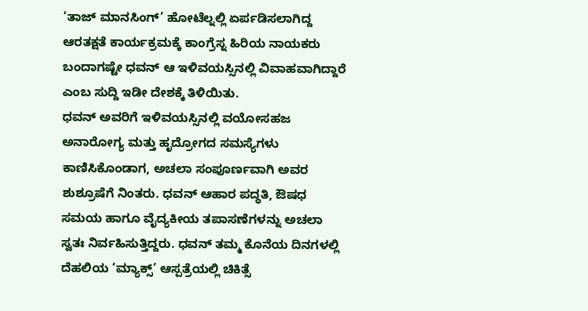‘ತಾಜ್ ಮಾನಸಿಂಗ್’ ಹೋಟೆಲ್ನಲ್ಲಿ ಏರ್ಪಡಿಸಲಾಗಿದ್ದ ಆರತಕ್ಷತೆ ಕಾರ್ಯಕ್ರಮಕ್ಕೆ ಕಾಂಗ್ರೆಸ್ನ ಹಿರಿಯ ನಾಯಕರು ಬಂದಾಗಷ್ಟೇ ಧವನ್ ಆ ಇಳಿವಯಸ್ಸಿನಲ್ಲಿ ವಿವಾಹವಾಗಿದ್ದಾರೆ ಎಂಬ ಸುದ್ದಿ ಇಡೀ ದೇಶಕ್ಕೆ ತಿಳಿಯಿತು.
ಧವನ್ ಅವರಿಗೆ ಇಳಿವಯಸ್ಸಿನಲ್ಲಿ ವಯೋಸಹಜ ಅನಾರೋಗ್ಯ ಮತ್ತು ಹೃದ್ರೋಗದ ಸಮಸ್ಯೆಗಳು ಕಾಣಿಸಿಕೊಂಡಾಗ, ಅಚಲಾ ಸಂಪೂರ್ಣವಾಗಿ ಅವರ ಶುಶ್ರೂಷೆಗೆ ನಿಂತರು. ಧವನ್ ಆಹಾರ ಪದ್ಧತಿ, ಔಷಧ ಸಮಯ ಹಾಗೂ ವೈದ್ಯಕೀಯ ತಪಾಸಣೆಗಳನ್ನು ಅಚಲಾ ಸ್ವತಃ ನಿರ್ವಹಿಸುತ್ತಿದ್ದರು. ಧವನ್ ತಮ್ಮ ಕೊನೆಯ ದಿನಗಳಲ್ಲಿ ದೆಹಲಿಯ ‘ಮ್ಯಾಕ್ಸ್’ ಆಸ್ಪತ್ರೆಯಲ್ಲಿ ಚಿಕಿತ್ಸೆ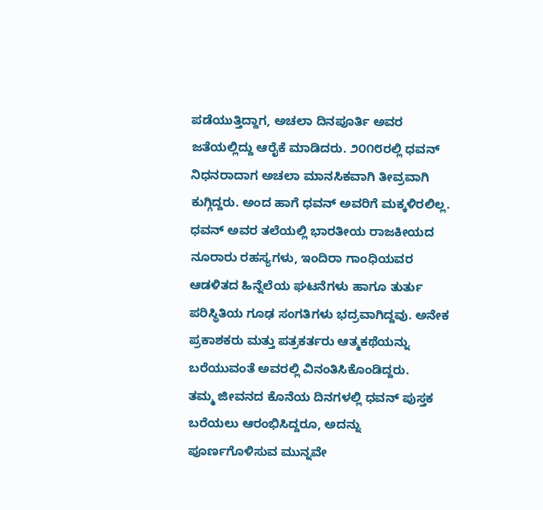ಪಡೆಯುತ್ತಿದ್ದಾಗ, ಅಚಲಾ ದಿನಪೂರ್ತಿ ಅವರ ಜತೆಯಲ್ಲಿದ್ದು ಆರೈಕೆ ಮಾಡಿದರು. ೨೦೧೮ರಲ್ಲಿ ಧವನ್ ನಿಧನರಾದಾಗ ಅಚಲಾ ಮಾನಸಿಕವಾಗಿ ತೀವ್ರವಾಗಿ ಕುಗ್ಗಿದ್ದರು. ಅಂದ ಹಾಗೆ ಧವನ್ ಅವರಿಗೆ ಮಕ್ಕಳಿರಲಿಲ್ಲ. ಧವನ್ ಅವರ ತಲೆಯಲ್ಲಿ ಭಾರತೀಯ ರಾಜಕೀಯದ ನೂರಾರು ರಹಸ್ಯಗಳು, ಇಂದಿರಾ ಗಾಂಧಿಯವರ ಆಡಳಿತದ ಹಿನ್ನೆಲೆಯ ಘಟನೆಗಳು ಹಾಗೂ ತುರ್ತು ಪರಿಸ್ಥಿತಿಯ ಗೂಢ ಸಂಗತಿಗಳು ಭದ್ರವಾಗಿದ್ದವು. ಅನೇಕ ಪ್ರಕಾಶಕರು ಮತ್ತು ಪತ್ರಕರ್ತರು ಆತ್ಮಕಥೆಯನ್ನು ಬರೆಯುವಂತೆ ಅವರಲ್ಲಿ ವಿನಂತಿಸಿಕೊಂಡಿದ್ದರು.
ತಮ್ಮ ಜೀವನದ ಕೊನೆಯ ದಿನಗಳಲ್ಲಿ ಧವನ್ ಪುಸ್ತಕ ಬರೆಯಲು ಆರಂಭಿಸಿದ್ದರೂ, ಅದನ್ನು ಪೂರ್ಣಗೊಳಿಸುವ ಮುನ್ನವೇ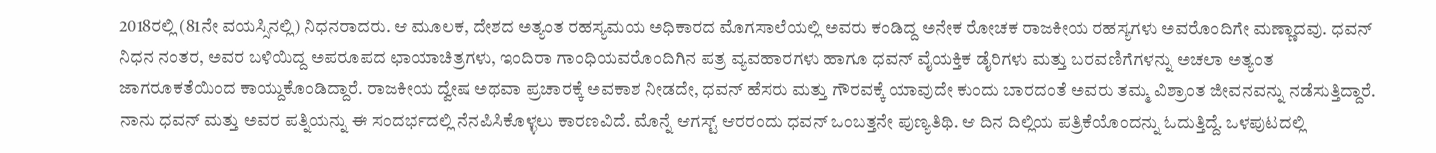2018ರಲ್ಲಿ (81ನೇ ವಯಸ್ಸಿನಲ್ಲಿ) ನಿಧನರಾದರು. ಆ ಮೂಲಕ, ದೇಶದ ಅತ್ಯಂತ ರಹಸ್ಯಮಯ ಅಧಿಕಾರದ ಮೊಗಸಾಲೆಯಲ್ಲಿ ಅವರು ಕಂಡಿದ್ದ ಅನೇಕ ರೋಚಕ ರಾಜಕೀಯ ರಹಸ್ಯಗಳು ಅವರೊಂದಿಗೇ ಮಣ್ಣಾದವು. ಧವನ್ ನಿಧನ ನಂತರ, ಅವರ ಬಳಿಯಿದ್ದ ಅಪರೂಪದ ಛಾಯಾಚಿತ್ರಗಳು, ಇಂದಿರಾ ಗಾಂಧಿಯವರೊಂದಿಗಿನ ಪತ್ರ ವ್ಯವಹಾರಗಳು ಹಾಗೂ ಧವನ್ ವೈಯಕ್ತಿಕ ಡೈರಿಗಳು ಮತ್ತು ಬರವಣಿಗೆಗಳನ್ನು ಅಚಲಾ ಅತ್ಯಂತ ಜಾಗರೂಕತೆಯಿಂದ ಕಾಯ್ದುಕೊಂಡಿದ್ದಾರೆ. ರಾಜಕೀಯ ದ್ವೇಷ ಅಥವಾ ಪ್ರಚಾರಕ್ಕೆ ಅವಕಾಶ ನೀಡದೇ, ಧವನ್ ಹೆಸರು ಮತ್ತು ಗೌರವಕ್ಕೆ ಯಾವುದೇ ಕುಂದು ಬಾರದಂತೆ ಅವರು ತಮ್ಮ ವಿಶ್ರಾಂತ ಜೀವನವನ್ನು ನಡೆಸುತ್ತಿದ್ದಾರೆ.
ನಾನು ಧವನ್ ಮತ್ತು ಅವರ ಪತ್ನಿಯನ್ನು ಈ ಸಂದರ್ಭದಲ್ಲಿ ನೆನಪಿಸಿಕೊಳ್ಳಲು ಕಾರಣವಿದೆ. ಮೊನ್ನೆ ಆಗಸ್ಟ್ ಆರರಂದು ಧವನ್ ಒಂಬತ್ತನೇ ಪುಣ್ಯತಿಥಿ. ಆ ದಿನ ದಿಲ್ಲಿಯ ಪತ್ರಿಕೆಯೊಂದನ್ನು ಓದುತ್ತಿದ್ದೆ. ಒಳಪುಟದಲ್ಲಿ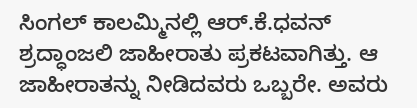ಸಿಂಗಲ್ ಕಾಲಮ್ಮಿನಲ್ಲಿ ಆರ್.ಕೆ.ಧವನ್ ಶ್ರದ್ಧಾಂಜಲಿ ಜಾಹೀರಾತು ಪ್ರಕಟವಾಗಿತ್ತು. ಆ ಜಾಹೀರಾತನ್ನು ನೀಡಿದವರು ಒಬ್ಬರೇ. ಅವರು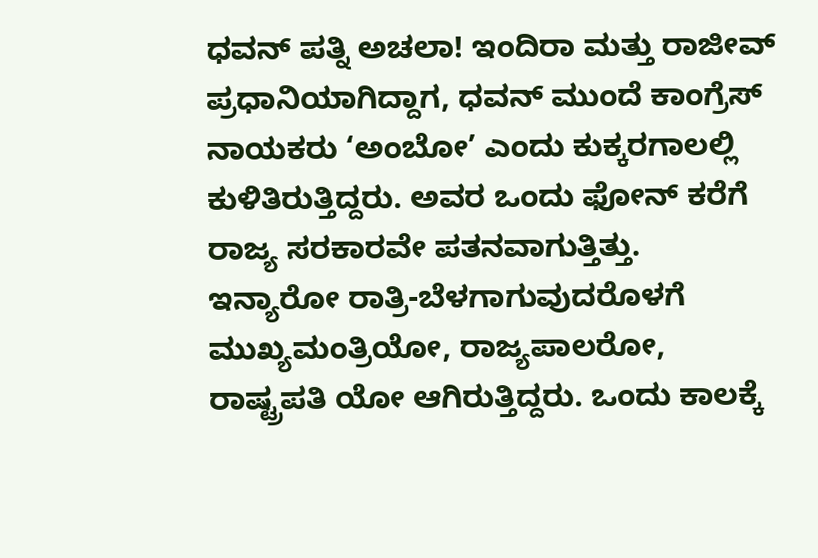ಧವನ್ ಪತ್ನಿ ಅಚಲಾ! ಇಂದಿರಾ ಮತ್ತು ರಾಜೀವ್ ಪ್ರಧಾನಿಯಾಗಿದ್ದಾಗ, ಧವನ್ ಮುಂದೆ ಕಾಂಗ್ರೆಸ್ ನಾಯಕರು ‘ಅಂಬೋ’ ಎಂದು ಕುಕ್ಕರಗಾಲಲ್ಲಿ ಕುಳಿತಿರುತ್ತಿದ್ದರು. ಅವರ ಒಂದು ಫೋನ್ ಕರೆಗೆ ರಾಜ್ಯ ಸರಕಾರವೇ ಪತನವಾಗುತ್ತಿತ್ತು.
ಇನ್ಯಾರೋ ರಾತ್ರಿ-ಬೆಳಗಾಗುವುದರೊಳಗೆ ಮುಖ್ಯಮಂತ್ರಿಯೋ, ರಾಜ್ಯಪಾಲರೋ, ರಾಷ್ಟ್ರಪತಿ ಯೋ ಆಗಿರುತ್ತಿದ್ದರು. ಒಂದು ಕಾಲಕ್ಕೆ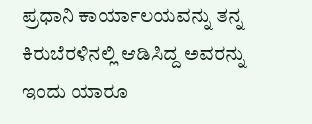ಪ್ರಧಾನಿ ಕಾರ್ಯಾಲಯವನ್ನು ತನ್ನ ಕಿರುಬೆರಳಿನಲ್ಲಿ ಆಡಿಸಿದ್ದ ಅವರನ್ನು ಇಂದು ಯಾರೂ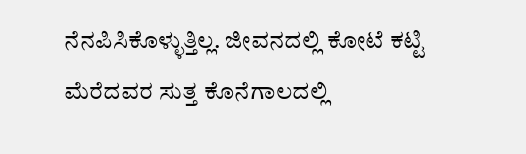ನೆನಪಿಸಿಕೊಳ್ಳುತ್ತಿಲ್ಲ. ಜೀವನದಲ್ಲಿ ಕೋಟೆ ಕಟ್ಟಿ ಮೆರೆದವರ ಸುತ್ತ ಕೊನೆಗಾಲದಲ್ಲಿ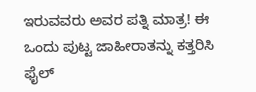ಇರುವವರು ಅವರ ಪತ್ನಿ ಮಾತ್ರ! ಈ ಒಂದು ಪುಟ್ಟ ಜಾಹೀರಾತನ್ನು ಕತ್ತರಿಸಿ ಫೈಲ್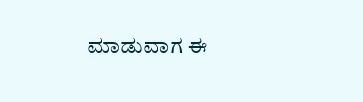ಮಾಡುವಾಗ ಈ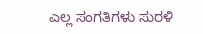ಎಲ್ಲ ಸಂಗತಿಗಳು ಸುರಳಿ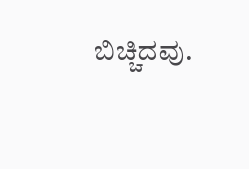ಬಿಚ್ಚಿದವು.